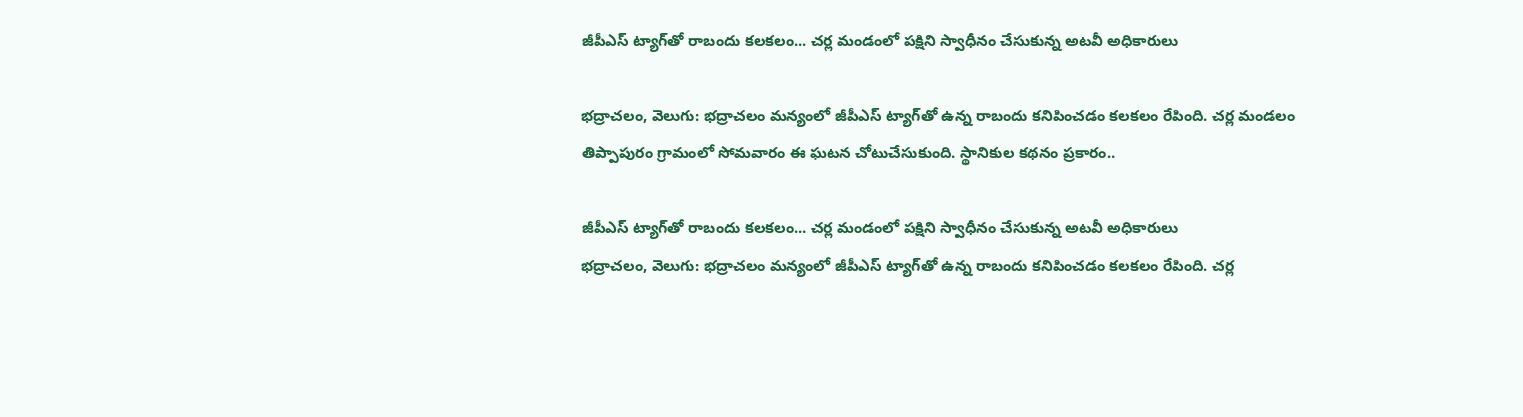జీపీఎస్ ట్యాగ్‌‌‌‌తో రాబందు కలకలం... చర్ల మండంలో పక్షిని స్వాధీనం చేసుకున్న అటవీ అధికారులు

భద్రాచలం, వెలుగు: భద్రాచలం మన్యంలో జీపీఎస్ ట్యాగ్‌‌‌‌తో ఉన్న రాబందు కనిపించడం కలకలం రేపింది. చర్ల మండలం తిప్పాపురం గ్రామంలో సోమవారం ఈ ఘటన చోటుచేసుకుంది. స్థానికుల కథనం ప్రకారం..

జీపీఎస్ ట్యాగ్‌‌‌‌తో రాబందు కలకలం... చర్ల మండంలో పక్షిని స్వాధీనం చేసుకున్న అటవీ అధికారులు
భద్రాచలం, వెలుగు: భద్రాచలం మన్యంలో జీపీఎస్ ట్యాగ్‌‌‌‌తో ఉన్న రాబందు కనిపించడం కలకలం రేపింది. చర్ల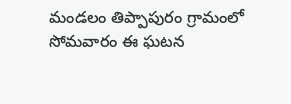మండలం తిప్పాపురం గ్రామంలో సోమవారం ఈ ఘటన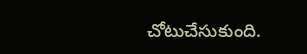చోటుచేసుకుంది.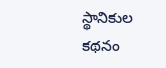స్థానికుల కథనం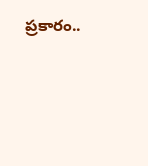ప్రకారం..